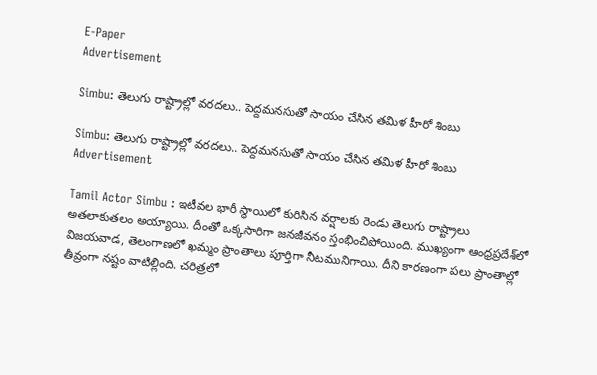E-Paper
Advertisement

Simbu: తెలుగు రాష్ట్రాల్లో వరదలు.. పెద్దమనసుతో సాయం చేసిన తమిళ హీరో శింబు

Simbu: తెలుగు రాష్ట్రాల్లో వరదలు.. పెద్దమనసుతో సాయం చేసిన తమిళ హీరో శింబు
Advertisement

Tamil Actor Simbu : ఇటీవల భారీ స్థాయిలో కురిసిన వర్షాలకు రెండు తెలుగు రాష్ట్రాలు అతలాకుతలం అయ్యాయి. దీంతో ఒక్కసారిగా జనజీవనం స్తంభించిపోయింది. ముఖ్యంగా ఆంధ్రప్రదేశ్‌లో విజయవాడ, తెలంగాణలో ఖమ్మం ప్రాంతాలు పూర్తిగా నీటమునిగాయి. దీని కారణంగా పలు ప్రాంతాల్లో తీవ్రంగా నష్టం వాటిల్లింది. చరిత్రలో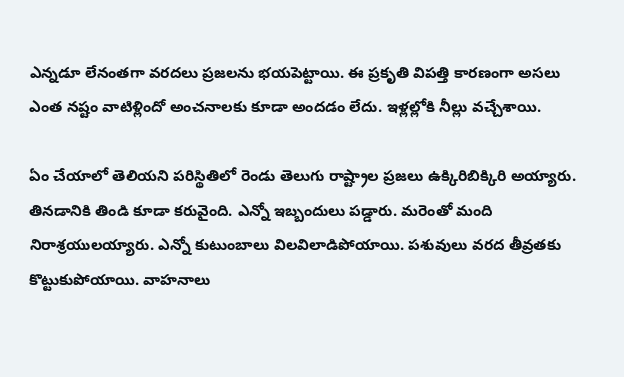ఎన్నడూ లేనంతగా వరదలు ప్రజలను భయపెట్టాయి. ఈ ప్రకృతి విపత్తి కారణంగా అసలు ఎంత నష్టం వాటిళ్లిందో అంచనాలకు కూడా అందడం లేదు. ఇళ్లల్లోకి నీల్లు వచ్చేశాయి.

ఏం చేయాలో తెలియని పరిస్థితిలో రెండు తెలుగు రాష్ట్రాల ప్రజలు ఉక్కిరిబిక్కిరి అయ్యారు. తినడానికి తిండి కూడా కరువైంది. ఎన్నో ఇబ్బందులు పడ్డారు. మరెంతో మంది నిరాశ్రయులయ్యారు. ఎన్నో కుటుంబాలు విలవిలాడిపోయాయి. పశువులు వరద తీవ్రతకు కొట్టుకుపోయాయి. వాహనాలు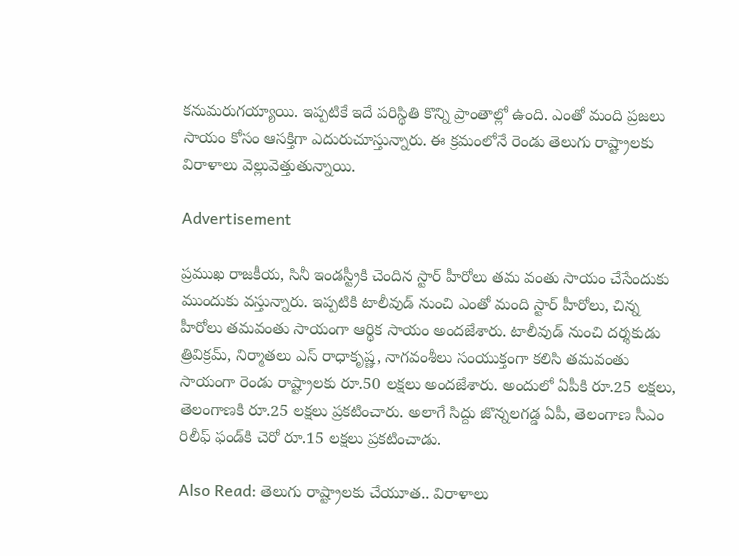కనుమరుగయ్యాయి. ఇప్పటికే ఇదే పరిస్థితి కొన్ని ప్రాంతాల్లో ఉంది. ఎంతో మంది ప్రజలు సాయం కోసం ఆసక్తిగా ఎదురుచూస్తున్నారు. ఈ క్రమంలోనే రెండు తెలుగు రాష్ట్రాలకు విరాళాలు వెల్లువెత్తుతున్నాయి.

Advertisement

ప్రముఖ రాజకీయ, సినీ ఇండస్ట్రీకి చెందిన స్టార్ హీరోలు తమ వంతు సాయం చేసేందుకు ముందుకు వస్తున్నారు. ఇప్పటికి టాలీవుడ్ నుంచి ఎంతో మంది స్టార్ హీరోలు, చిన్న హీరోలు తమవంతు సాయంగా ఆర్థిక సాయం అందజేశారు. టాలీవుడ్ నుంచి దర్శకుడు త్రివిక్రమ్, నిర్మాతలు ఎస్ రాధాకృష్ణ, నాగవంశీలు సంయుక్తంగా కలిసి తమవంతు సాయంగా రెండు రాష్ట్రాలకు రూ.50 లక్షలు అందజేశారు. అందులో ఏపీకి రూ.25 లక్షలు, తెలంగాణకి రూ.25 లక్షలు ప్రకటించారు. అలాగే సిద్దు జొన్నలగడ్డ ఏపీ, తెలంగాణ సీఎం రిలీఫ్ ఫండ్‌కి చెరో రూ.15 లక్షలు ప్రకటించాడు.

Also Read: తెలుగు రాష్ట్రాలకు చేయూత.. విరాళాలు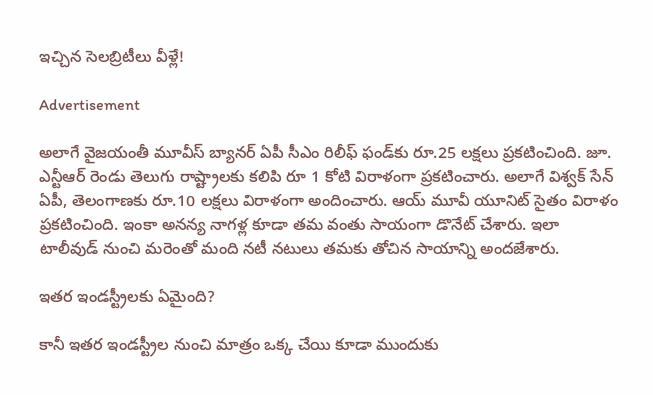ఇచ్చిన సెలబ్రిటీలు వీళ్లే!

Advertisement

అలాగే వైజయంతీ మూవీస్ బ్యానర్‌ ఏపీ సీఎం రిలీఫ్ ఫండ్‌కు రూ.25 లక్షలు ప్రకటించింది. జూ. ఎన్టీఆర్ రెండు తెలుగు రాష్ట్రాలకు కలిపి రూ 1 కోటి విరాళంగా ప్రకటించారు. అలాగే విశ్వక్ సేన్ ఏపీ, తెలంగాణకు రూ.10 లక్షలు విరాళంగా అందించారు. ఆయ్ మూవీ యూనిట్ సైతం విరాళం ప్రకటించింది. ఇంకా అనన్య నాగళ్ల కూడా తమ వంతు సాయంగా డొనేట్ చేశారు. ఇలా టాలీవుడ్ నుంచి మరెంతో మంది నటీ నటులు తమకు తోచిన సాయాన్ని అందజేశారు.

ఇతర ఇండస్ట్రీలకు ఏమైంది?

కానీ ఇతర ఇండస్ట్రీల నుంచి మాత్రం ఒక్క చేయి కూడా ముందుకు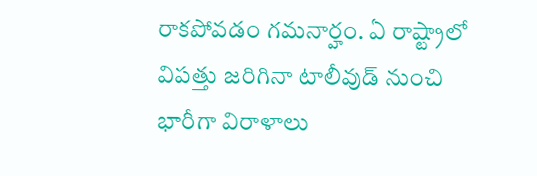రాకపోవడం గమనార్హం. ఏ రాష్ట్రాలో విపత్తు జరిగినా టాలీవుడ్ నుంచి భారీగా విరాళాలు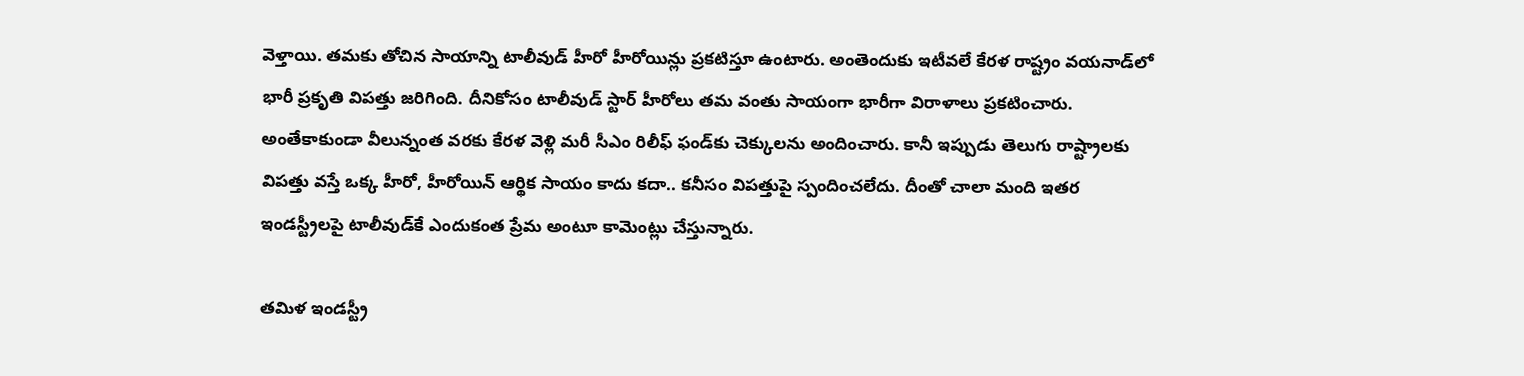వెళ్తాయి. తమకు తోచిన సాయాన్ని టాలీవుడ్ హీరో హీరోయిన్లు ప్రకటిస్తూ ఉంటారు. అంతెందుకు ఇటీవలే కేరళ రాష్ట్రం వయనాడ్‌లో భారీ ప్రకృతి విపత్తు జరిగింది. దీనికోసం టాలీవుడ్ స్టార్ హీరోలు తమ వంతు సాయంగా భారీగా విరాళాలు ప్రకటించారు. అంతేకాకుండా వీలున్నంత వరకు కేరళ వెళ్లి మరీ సీఎం రిలీఫ్ ఫండ్‌కు చెక్కులను అందించారు. కానీ ఇప్పుడు తెలుగు రాష్ట్రాలకు విపత్తు వస్తే ఒక్క హీరో, హీరోయిన్ ఆర్థిక సాయం కాదు కదా.. కనీసం విపత్తుపై స్పందించలేదు. దీంతో చాలా మంది ఇతర ఇండస్ట్రీలపై టాలీవుడ్‌కే ఎందుకంత ప్రేమ అంటూ కామెంట్లు చేస్తున్నారు.

తమిళ ఇండస్ట్రీ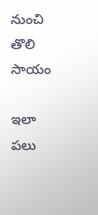నుంచి తొలి సాయం

ఇలా పలు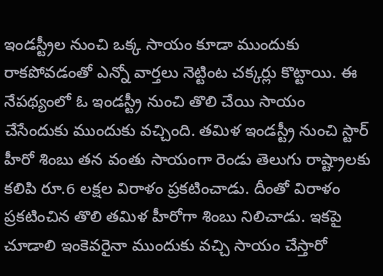ఇండస్ట్రీల నుంచి ఒక్క సాయం కూడా ముందుకు రాకపోవడంతో ఎన్నో వార్తలు నెట్టింట చక్కర్లు కొట్టాయి. ఈ నేపథ్యంలో ఓ ఇండస్ట్రీ నుంచి తొలి చేయి సాయం చేసేందుకు ముందుకు వచ్చింది. తమిళ ఇండస్ట్రీ నుంచి స్టార్ హీరో శింబు తన వంతు సాయంగా రెండు తెలుగు రాష్ట్రాలకు కలిపి రూ.6 లక్షల విరాళం ప్రకటించాడు. దీంతో విరాళం ప్రకటించిన తొలి తమిళ హీరోగా శింబు నిలిచాడు. ఇకపై చూడాలి ఇంకెవరైనా ముందుకు వచ్చి సాయం చేస్తారో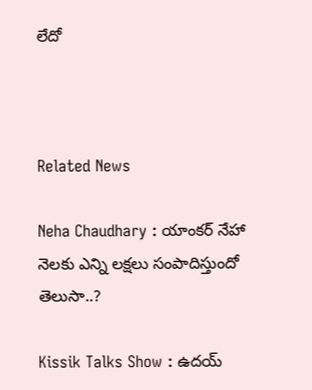లేదో



Related News

Neha Chaudhary : యాంకర్ నేహా నెలకు ఎన్ని లక్షలు సంపాదిస్తుందో తెలుసా..?

Kissik Talks Show : ఉదయ్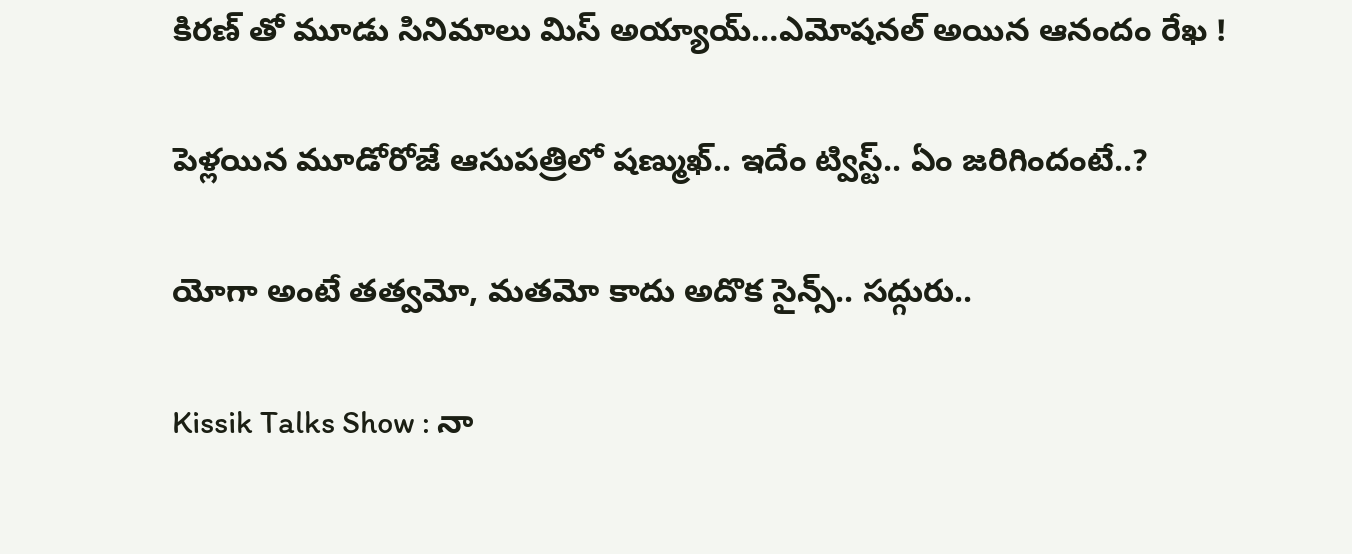కిరణ్ తో మూడు సినిమాలు మిస్ అయ్యాయ్…ఎమోషనల్ అయిన ఆనందం రేఖ !

పెళ్లయిన మూడోరోజే ఆసుపత్రిలో షణ్ముఖ్.. ఇదేం ట్విస్ట్.. ఏం జరిగిందంటే..?

యోగా అంటే తత్వమో, మతమో కాదు అదొక సైన్స్.. సద్గురు..

Kissik Talks Show : నా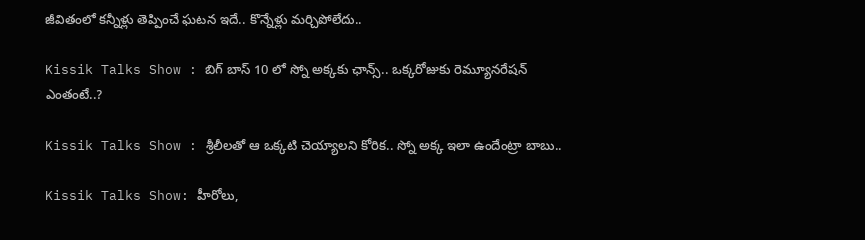జీవితంలో కన్నీళ్లు తెప్పించే ఘటన ఇదే.. కొన్నేళ్లు మర్చిపోలేదు..

Kissik Talks Show : బిగ్ బాస్ 10 లో స్నో అక్కకు ఛాన్స్.. ఒక్కరోజుకు రెమ్యూనరేషన్ ఎంతంటే..?

Kissik Talks Show : శ్రీలీలతో ఆ ఒక్కటి చెయ్యాలని కోరిక.. స్నో అక్క ఇలా ఉందేంట్రా బాబు..

Kissik Talks Show: హీరోలు,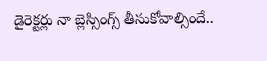డైరెక్టర్లు నా బ్లెస్సింగ్స్ తీసుకోవాల్సిందే..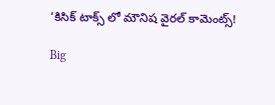‘కిసిక్ టాక్స్ లో మౌనిష వైరల్ కామెంట్స్!

Big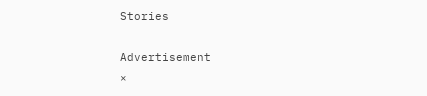Stories

Advertisement
×